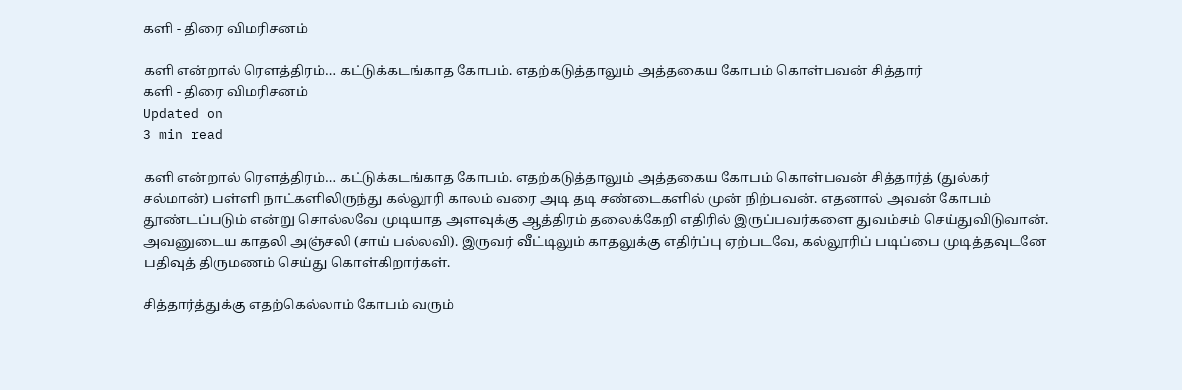களி - திரை விமரிசனம்

களி என்றால் ரெளத்திரம்… கட்டுக்கடங்காத கோபம். எதற்கடுத்தாலும் அத்தகைய கோபம் கொள்பவன் சித்தார்
களி - திரை விமரிசனம்
Updated on
3 min read

களி என்றால் ரெளத்திரம்… கட்டுக்கடங்காத கோபம். எதற்கடுத்தாலும் அத்தகைய கோபம் கொள்பவன் சித்தார்த் (துல்கர் சல்மான்) பள்ளி நாட்களிலிருந்து கல்லூரி காலம் வரை அடி தடி சண்டைகளில் முன் நிற்பவன். எதனால் அவன் கோபம் தூண்டப்படும் என்று சொல்லவே முடியாத அளவுக்கு ஆத்திரம் தலைக்கேறி எதிரில் இருப்பவர்களை துவம்சம் செய்துவிடுவான். அவனுடைய காதலி அஞ்சலி (சாய் பல்லவி). இருவர் வீட்டிலும் காதலுக்கு எதிர்ப்பு ஏற்படவே, கல்லூரிப் படிப்பை முடித்தவுடனே பதிவுத் திருமணம் செய்து கொள்கிறார்கள்.

சித்தார்த்துக்கு எதற்கெல்லாம் கோபம் வரும்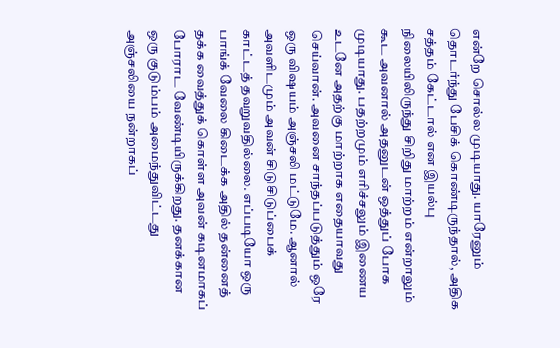என்றே சொல்ல முடியாது. யாரேனும் தொடர்ந்து பேசிக் கொண்டிருந்தால், அதிக சத்தம் கேட்டால் என இயல்பு நிலையிலிருந்து சிறிது மாற்றம் என்றாலும் கூட அவனால் அதனுடன் ஒத்துப் போக முடியாது. பதற்றமும் எரிச்சலும் இணைய உடனே அதற்கு மாற்றாக எதையாவது செய்வான். அவனை சாந்தப்படுத்தும் ஒரே ஒரு விஷயம் அஞ்சலி மட்டுமே. ஆனால் அவளிடமும் அவன் சிடுசிடுப்பைக் காட்டத் தவறுவதில்லை. எப்படியோ ஒரு பாங்க் வேலை கிடைக்க அதில் தன்னைத் தக்க வைத்துக் கொள்ள அவன் கடினமாகப் போராட வேண்டியிருக்கிறது. தனக்கான ஒரு குடும்பம் அமைந்துவிட்டது அஞ்சலியை நன்றாகப்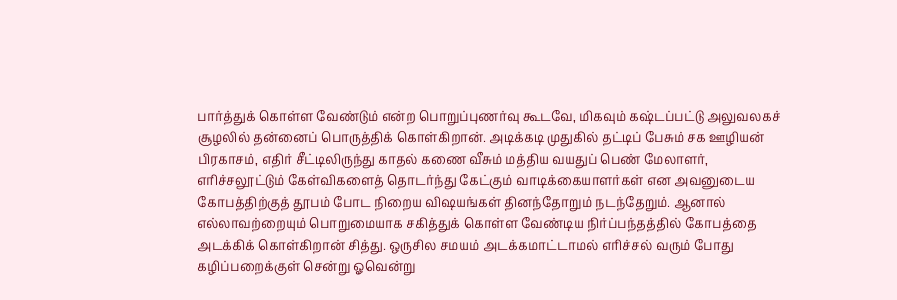பார்த்துக் கொள்ள வேண்டும் என்ற பொறுப்புணர்வு கூடவே, மிகவும் கஷ்டப்பட்டு அலுவலகச் சூழலில் தன்னைப் பொருத்திக் கொள்கிறான். அடிக்கடி முதுகில் தட்டிப் பேசும் சக ஊழியன் பிரகாசம், எதிர் சீட்டிலிருந்து காதல் கணை வீசும் மத்திய வயதுப் பெண் மேலாளர், எரிச்சலூட்டும் கேள்விகளைத் தொடர்ந்து கேட்கும் வாடிக்கையாளர்கள் என அவனுடைய கோபத்திற்குத் தூபம் போட நிறைய விஷயங்கள் தினந்தோறும் நடந்தேறும். ஆனால் எல்லாவற்றையும் பொறுமையாக சகித்துக் கொள்ள வேண்டிய நிர்ப்பந்தத்தில் கோபத்தை அடக்கிக் கொள்கிறான் சித்து. ஒருசில சமயம் அடக்கமாட்டாமல் எரிச்சல் வரும் போது கழிப்பறைக்குள் சென்று ஓவென்று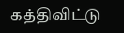கத்திவிட்டு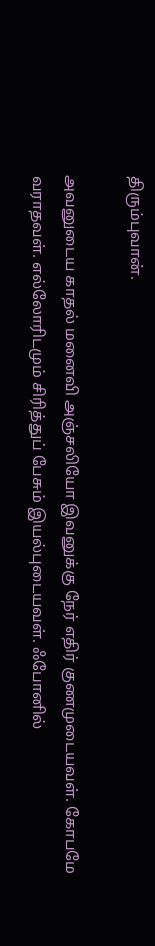திரும்புவான்.

அவனுடைய காதல் மனைவி அஞ்சலியோ இவனுக்கு நேர் எதிர் குணமுடையவள். கோபமே வராதவள். எல்லோரிடமும் சிரித்துப் பேசும் இயல்புடையவள். ஃபோனில்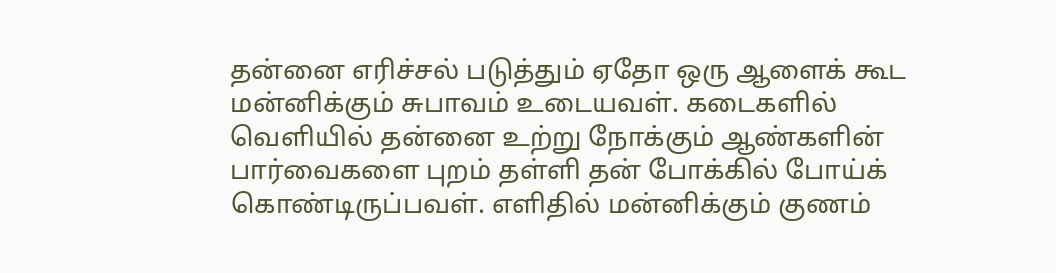தன்னை எரிச்சல் படுத்தும் ஏதோ ஒரு ஆளைக் கூட மன்னிக்கும் சுபாவம் உடையவள். கடைகளில் வெளியில் தன்னை உற்று நோக்கும் ஆண்களின் பார்வைகளை புறம் தள்ளி தன் போக்கில் போய்க் கொண்டிருப்பவள். எளிதில் மன்னிக்கும் குணம்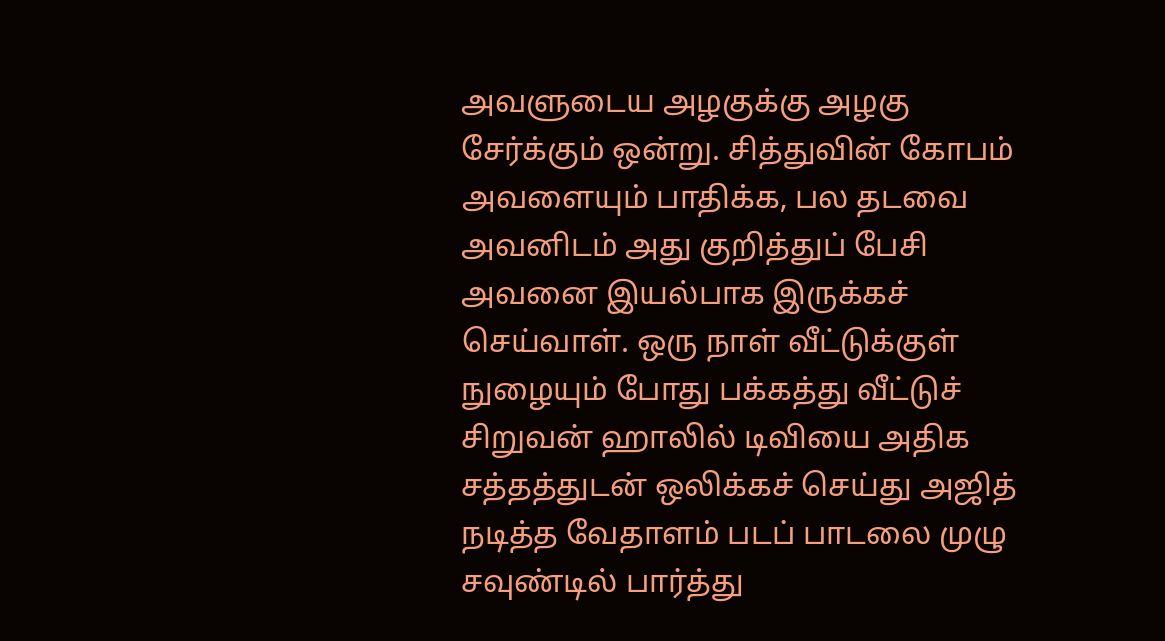அவளுடைய அழகுக்கு அழகு சேர்க்கும் ஒன்று. சித்துவின் கோபம் அவளையும் பாதிக்க, பல தடவை அவனிடம் அது குறித்துப் பேசி அவனை இயல்பாக இருக்கச் செய்வாள். ஒரு நாள் வீட்டுக்குள் நுழையும் போது பக்கத்து வீட்டுச் சிறுவன் ஹாலில் டிவியை அதிக சத்தத்துடன் ஒலிக்கச் செய்து அஜித் நடித்த வேதாளம் படப் பாடலை முழு சவுண்டில் பார்த்து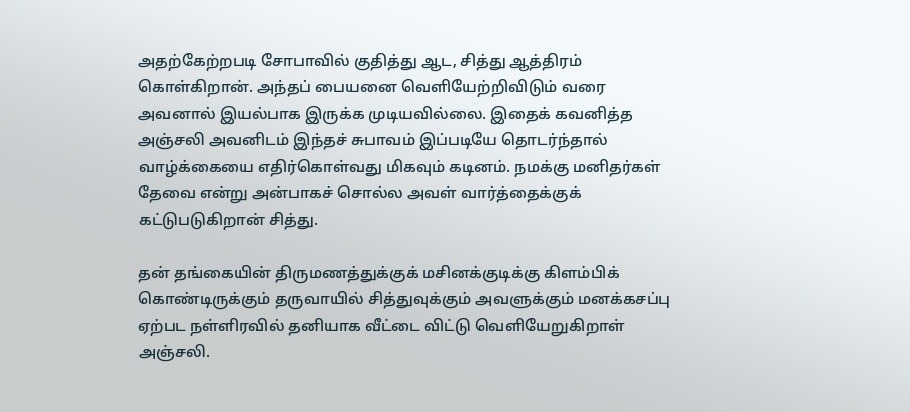அதற்கேற்றபடி சோபாவில் குதித்து ஆட, சித்து ஆத்திரம் கொள்கிறான். அந்தப் பையனை வெளியேற்றிவிடும் வரை அவனால் இயல்பாக இருக்க முடியவில்லை. இதைக் கவனித்த அஞ்சலி அவனிடம் இந்தச் சுபாவம் இப்படியே தொடர்ந்தால் வாழ்க்கையை எதிர்கொள்வது மிகவும் கடினம். நமக்கு மனிதர்கள் தேவை என்று அன்பாகச் சொல்ல அவள் வார்த்தைக்குக் கட்டுபடுகிறான் சித்து.

தன் தங்கையின் திருமணத்துக்குக் மசினக்குடிக்கு கிளம்பிக் கொண்டிருக்கும் தருவாயில் சித்துவுக்கும் அவளுக்கும் மனக்கசப்பு ஏற்பட நள்ளிரவில் தனியாக வீட்டை விட்டு வெளியேறுகிறாள் அஞ்சலி.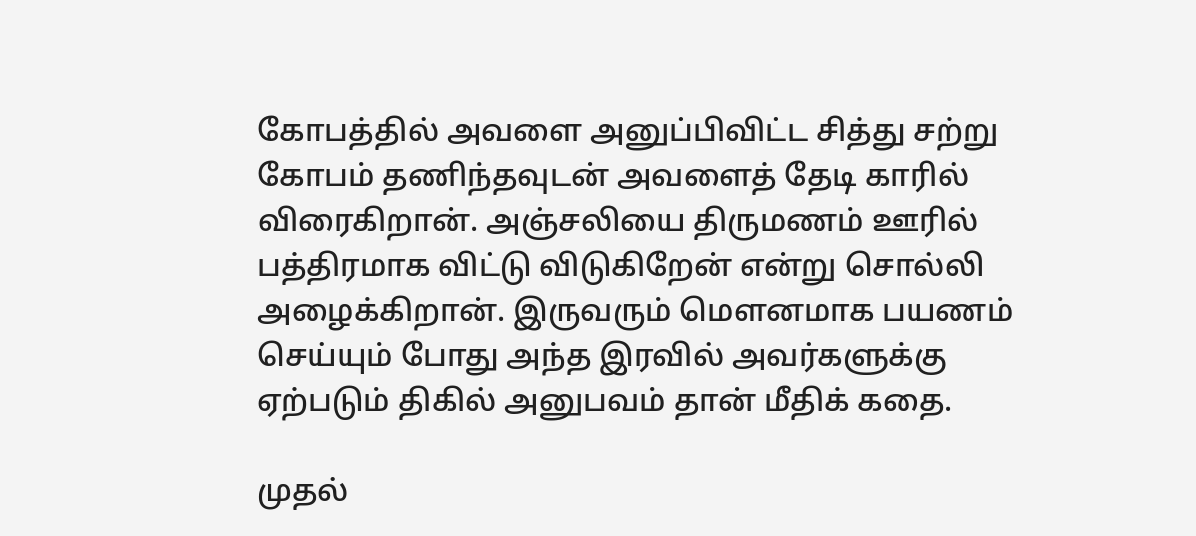கோபத்தில் அவளை அனுப்பிவிட்ட சித்து சற்று கோபம் தணிந்தவுடன் அவளைத் தேடி காரில் விரைகிறான். அஞ்சலியை திருமணம் ஊரில் பத்திரமாக விட்டு விடுகிறேன் என்று சொல்லி அழைக்கிறான். இருவரும் மெளனமாக பயணம் செய்யும் போது அந்த இரவில் அவர்களுக்கு ஏற்படும் திகில் அனுபவம் தான் மீதிக் கதை.

முதல்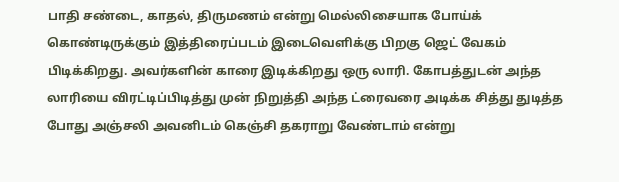பாதி சண்டை, காதல், திருமணம் என்று மெல்லிசையாக போய்க் கொண்டிருக்கும் இத்திரைப்படம் இடைவெளிக்கு பிறகு ஜெட் வேகம் பிடிக்கிறது. அவர்களின் காரை இடிக்கிறது ஒரு லாரி. கோபத்துடன் அந்த லாரியை விரட்டிப்பிடித்து முன் நிறுத்தி அந்த ட்ரைவரை அடிக்க சித்து துடித்த போது அஞ்சலி அவனிடம் கெஞ்சி தகராறு வேண்டாம் என்று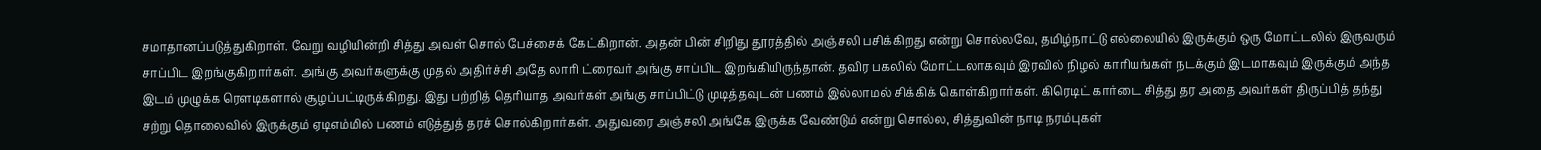சமாதானப்படுத்துகிறாள். வேறு வழியின்றி சித்து அவள் சொல் பேச்சைக் கேட்கிறான். அதன் பின் சிறிது தூரத்தில் அஞ்சலி பசிக்கிறது என்று சொல்லவே, தமிழ்நாட்டு எல்லையில் இருக்கும் ஒரு மோட்டலில் இருவரும் சாப்பிட இறங்குகிறார்கள். அங்கு அவர்களுக்கு முதல் அதிர்ச்சி அதே லாரி ட்ரைவர் அங்கு சாப்பிட இறங்கியிருந்தான். தவிர பகலில் மோட்டலாகவும் இரவில் நிழல் காரியங்கள் நடக்கும் இடமாகவும் இருக்கும் அந்த இடம் முழுக்க ரெளடிகளால் சூழப்பட்டிருக்கிறது. இது பற்றித் தெரியாத அவர்கள் அங்கு சாப்பிட்டு முடித்தவுடன் பணம் இல்லாமல் சிக்கிக் கொள்கிறார்கள். கிரெடிட் கார்டை சித்து தர அதை அவர்கள் திருப்பித் தந்து சற்று தொலைவில் இருக்கும் ஏடிஎம்மில் பணம் எடுத்துத் தரச் சொல்கிறார்கள். அதுவரை அஞ்சலி அங்கே இருக்க வேண்டும் என்று சொல்ல, சித்துவின் நாடி நரம்புகள்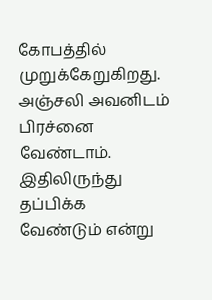கோபத்தில் முறுக்கேறுகிறது. அஞ்சலி அவனிடம் பிரச்னை வேண்டாம். இதிலிருந்து தப்பிக்க வேண்டும் என்று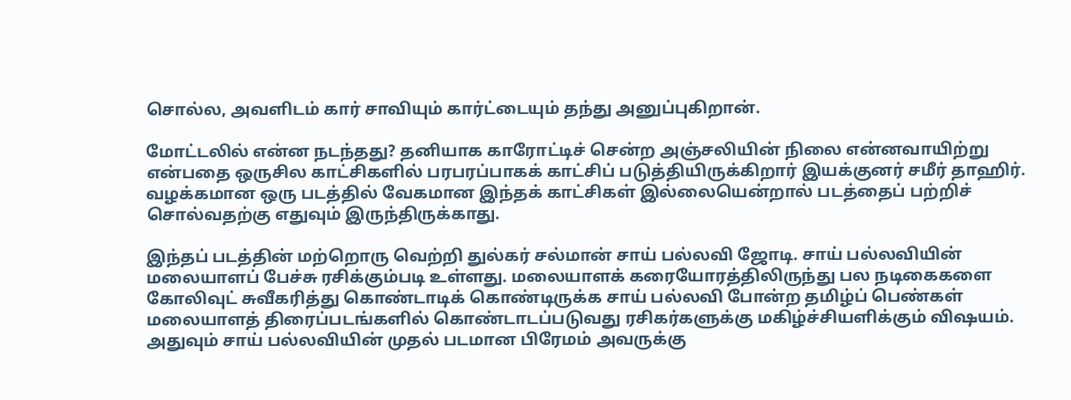சொல்ல, அவளிடம் கார் சாவியும் கார்ட்டையும் தந்து அனுப்புகிறான்.

மோட்டலில் என்ன நடந்தது? தனியாக காரோட்டிச் சென்ற அஞ்சலியின் நிலை என்னவாயிற்று என்பதை ஒருசில காட்சிகளில் பரபரப்பாகக் காட்சிப் படுத்தியிருக்கிறார் இயக்குனர் சமீர் தாஹிர். வழக்கமான ஒரு படத்தில் வேகமான இந்தக் காட்சிகள் இல்லையென்றால் படத்தைப் பற்றிச் சொல்வதற்கு எதுவும் இருந்திருக்காது.

இந்தப் படத்தின் மற்றொரு வெற்றி துல்கர் சல்மான் சாய் பல்லவி ஜோடி. சாய் பல்லவியின் மலையாளப் பேச்சு ரசிக்கும்படி உள்ளது. மலையாளக் கரையோரத்திலிருந்து பல நடிகைகளை கோலிவுட் சுவீகரித்து கொண்டாடிக் கொண்டிருக்க சாய் பல்லவி போன்ற தமிழ்ப் பெண்கள் மலையாளத் திரைப்படங்களில் கொண்டாடப்படுவது ரசிகர்களுக்கு மகிழ்ச்சியளிக்கும் விஷயம். அதுவும் சாய் பல்லவியின் முதல் படமான பிரேமம் அவருக்கு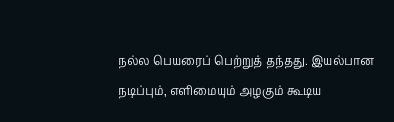நல்ல பெயரைப் பெற்றுத் தந்தது. இயல்பான நடிப்பும், எளிமையும் அழகும் கூடிய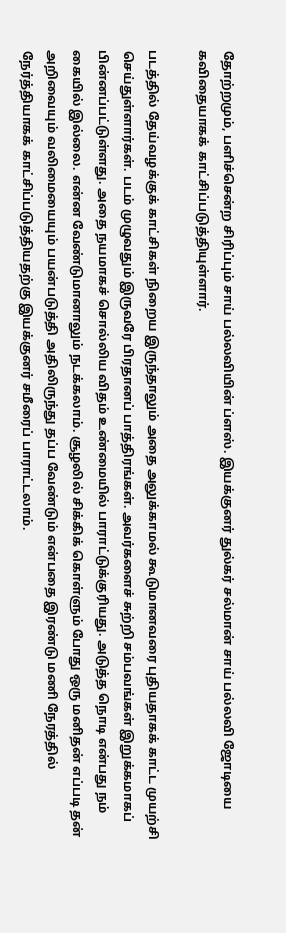தோற்றமும், பளிச்சென்ற சிரிப்பும் சாய் பல்லவியின் ப்ளஸ். இயக்குனர் துல்கர் சல்மான் சாய் பல்லவி ஜோடியை கவிதையாகக் காட்சிப்படுத்தியுள்ளார்.

படத்தில் தேய்வழக்குக் காட்சிகள் நிறைய இருந்தாலும் அதை அலுக்காமல் கூடுமானவரை புதியதாகக் காட்ட முயற்சி செய்துள்ளார்கள். படம் முழுவதும் இருவரே பிரதானப் பாத்திரங்கள். அவர்களைச் சுற்றி சம்பவங்கள் இறுக்கமாகப் பின்னப்பட்டுள்ளது. அதை நயமாகச் சொல்லிய விதம் உண்மையில் பாராட்டுக்குரியது. அடுத்த நொடி என்பது நம் கையில் இல்லை. என்ன வேண்டுமானாலும் நடக்கலாம். சூழலில் சிக்கிக் கொள்ளும் போது ஒரு மனிதன் எப்படி தன் அறிவையும் வலிமையையும் பயன்படுத்தி அதிலிருந்து தப்ப வேண்டும் என்பதை இரண்டு மணி நேரத்தில் நேர்த்தியாகக் காட்சிப்படுத்தியதற்கு இயக்குனர் சமீரைப் பாராட்டலாம்.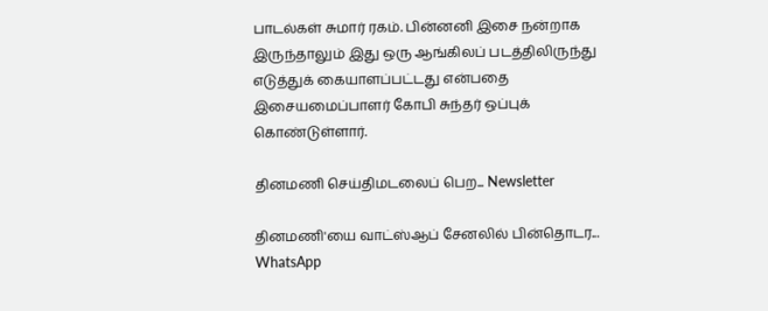பாடல்கள் சுமார் ரகம். பின்னனி இசை நன்றாக இருந்தாலும் இது ஒரு ஆங்கிலப் படத்திலிருந்து எடுத்துக் கையாளப்பட்டது என்பதை இசையமைப்பாளர் கோபி சுந்தர் ஒப்புக் கொண்டுள்ளார்.

தினமணி செய்திமடலைப் பெற... Newsletter

தினமணி'யை வாட்ஸ்ஆப் சேனலில் பின்தொடர... WhatsApp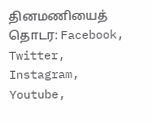தினமணியைத் தொடர: Facebook, Twitter, Instagram, Youtube,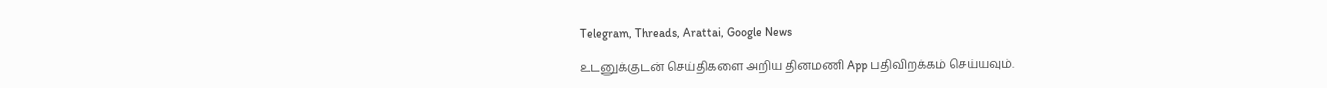Telegram, Threads, Arattai, Google News

உடனுக்குடன் செய்திகளை அறிய தினமணி App பதிவிறக்கம் செய்யவும்.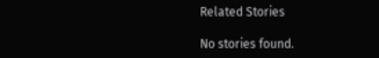Related Stories

No stories found.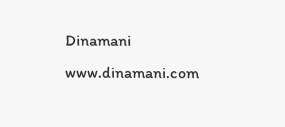Dinamani
www.dinamani.com